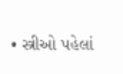• સ્ત્રીઓ પહેલાં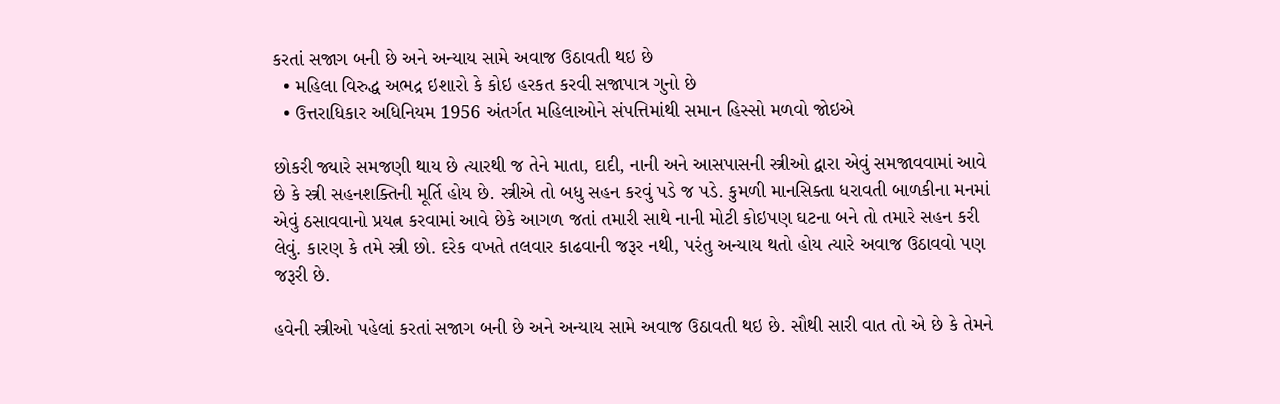કરતાં સજાગ બની છે અને અન્યાય સામે અવાજ ઉઠાવતી થઇ છે
  • મહિલા વિરુદ્ધ અભદ્ર ઇશારો કે કોઇ હરકત કરવી સજાપાત્ર ગુનો છે
  • ઉત્તરાધિકાર અધિનિયમ 1956 અંતર્ગત મહિલાઓને સંપત્તિમાંથી સમાન હિસ્સો મળવો જોઇએ

છોકરી જ્યારે સમજણી થાય છે ત્યારથી જ તેને માતા, દાદી, નાની અને આસપાસની સ્ત્રીઓ દ્વારા એવું સમજાવવામાં આવે છે કે સ્ત્રી સહનશક્તિની મૂર્તિ હોય છે. સ્ત્રીએ તો બધુ સહન કરવું પડે જ પડે. કુમળી માનસિક્તા ધરાવતી બાળકીના મનમાં એવું ઠસાવવાનો પ્રયત્ન કરવામાં આવે છેકે આગળ જતાં તમારી સાથે નાની મોટી કોઇપણ ઘટના બને તો તમારે સહન કરી લેવું. કારણ કે તમે સ્ત્રી છો. દરેક વખતે તલવાર કાઢવાની જરૂર નથી, પરંતુ અન્યાય થતો હોય ત્યારે અવાજ ઉઠાવવો પણ જરૂરી છે.

હવેની સ્ત્રીઓ પહેલાં કરતાં સજાગ બની છે અને અન્યાય સામે અવાજ ઉઠાવતી થઇ છે. સૌથી સારી વાત તો એ છે કે તેમને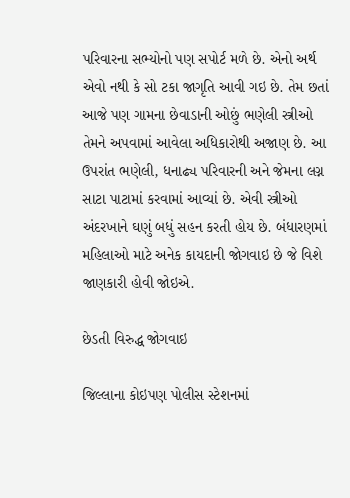પરિવારના સભ્યોનો પણ સપોર્ટ મળે છે. એનો અર્થ એવો નથી કે સો ટકા જાગૃતિ આવી ગઇ છે. તેમ છતાં આજે પણ ગામના છેવાડાની ઓછું ભણેલી સ્ત્રીઓ તેમને અપવામાં આવેલા અધિકારોથી અજાણ છે. આ ઉપરાંત ભણેલી, ધનાઢ્ય પરિવારની અને જેમના લગ્ન સાટા પાટામાં કરવામાં આવ્યાં છે. એવી સ્ત્રીઓ અંદરખાને ઘણું બધું સહન કરતી હોય છે. બંધારણમાં મહિલાઓ માટે અનેક કાયદાની જોગવાઇ છે જે વિશે જાણકારી હોવી જોઇએ.

છેડતી વિરુદ્ધ જોગવાઇ

જિલ્લાના કોઇપણ પોલીસ સ્ટેશનમાં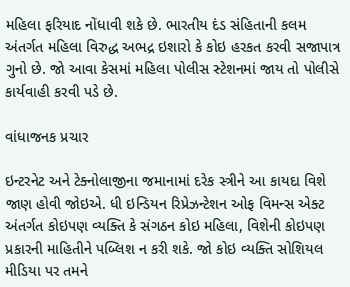મહિલા ફરિયાદ નોંધાવી શકે છે. ભારતીય દંડ સંહિતાની કલમ અંતર્ગત મહિલા વિરુદ્ધ અભદ્ર ઇશારો કે કોઇ હરકત કરવી સજાપાત્ર ગુનો છે. જો આવા કેસમાં મહિલા પોલીસ સ્ટેશનમાં જાય તો પોલીસે કાર્યવાહી કરવી પડે છે.

વાંધાજનક પ્રચાર

ઇન્ટરનેટ અને ટેક્નોલાજીના જમાનામાં દરેક સ્ત્રીને આ કાયદા વિશે જાણ હોવી જોઇએ. ધી ઇન્ડિયન રિપ્રેઝન્ટેશન ઓફ વિમન્સ એક્ટ અંતર્ગત કોઇપણ વ્યક્તિ કે સંગઠન કોઇ મહિલા, વિશેની કોઇપણ પ્રકારની માહિતીને પબ્લિશ ન કરી શકે. જો કોઇ વ્યક્તિ સોશિયલ મીડિયા પર તમને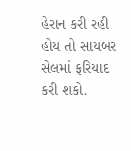હેરાન કરી રહી હોય તો સાયબર સેલમાં ફરિયાદ કરી શકો.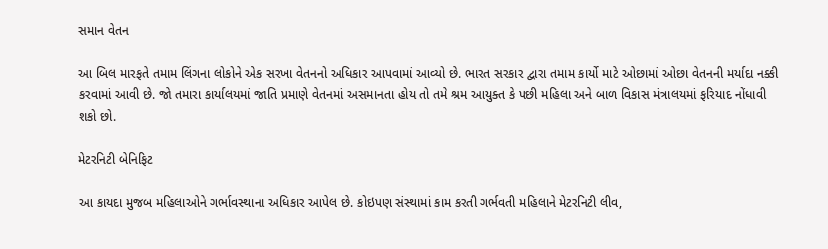સમાન વેતન

આ બિલ મારફતે તમામ લિંગના લોકોને એક સરખા વેતનનો અધિકાર આપવામાં આવ્યો છે. ભારત સરકાર દ્વારા તમામ કાર્યો માટે ઓછામાં ઓછા વેતનની મર્યાદા નક્કી કરવામાં આવી છે. જો તમારા કાર્યાલયમાં જાતિ પ્રમાણે વેતનમાં અસમાનતા હોય તો તમે શ્રમ આયુક્ત કે પછી મહિલા અને બાળ વિકાસ મંત્રાલયમાં ફરિયાદ નોંધાવી શકો છો.

મેટરનિટી બેનિફિટ

આ કાયદા મુજબ મહિલાઓને ગર્ભાવસ્થાના અધિકાર આપેલ છે. કોઇપણ સંસ્થામાં કામ કરતી ગર્ભવતી મહિલાને મેટરનિટી લીવ,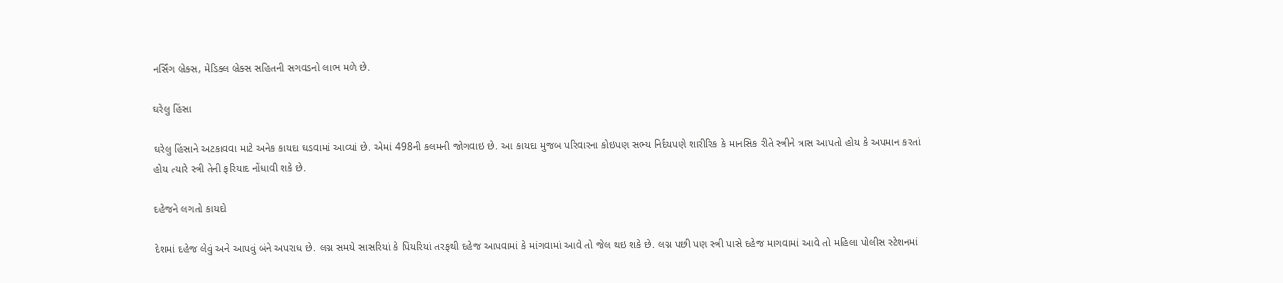નર્સિંગ બ્રેક્સ, મેડિક્લ બ્રેક્સ સહિતની સગવડનો લાભ મળે છે.

ઘરેલુ હિંસા

ઘરેલુ હિંસાને અટકાવવા માટે અનેક કાયદા ઘડવામાં આવ્યાં છે. એમાં 498ની કલમની જોગવાઇ છે. આ કાયદા મુજબ પરિવારના કોઇપણ સભ્ય નિર્દયપણે શારીરિક કે માનસિક રીતે સ્ત્રીને ત્રાસ આપતો હોય કે અપમાન કરતાં હોય ત્યારે સ્ત્રી તેની ફરિયાદ નોંધાવી શકે છે.

દહેજને લગતો કાયદો

દેશમાં દહેજ લેવું અને આપવું બંને અપરાધ છે. લગ્ન સમયે સાસરિયાં કે પિયરિયાં તરફથી દહેજ આપવામાં કે માંગવામાં આવે તો જેલ થઇ શકે છે. લગ્ન પછી પણ સ્ત્રી પાસે દહેજ માગવામાં આવે તો મહિલા પોલીસ સ્ટેશનમાં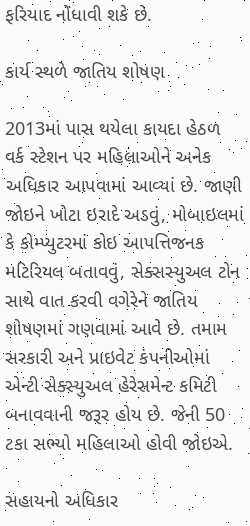ફરિયાદ નોંધાવી શકે છે.

કાર્ય સ્થળે જાતિય શોષણ

2013માં પાસ થયેલા કાયદા હેઠળ વર્ક સ્ટેશન પર મહિલાઓને અનેક અધિકાર આપવામાં આવ્યાં છે. જાણી જોઇને ખોટા ઇરાદે અડવું, મોબાઇલમાં કે કોમ્પ્યુટરમાં કોઇ આપત્તિજનક મટિરિયલ બતાવવું, સેક્સસ્યુઅલ ટોન સાથે વાત કરવી વગેરેને જાતિય શોષણમાં ગણવામાં આવે છે. તમામ સરકારી અને પ્રાઇવેટ કંપનીઓમાં એન્ટી સેક્સ્યુઅલ હેરેસમેન્ટ કમિટી બનાવવાની જરૂર હોય છે. જેની 50 ટકા સભ્યો મહિલાઓ હોવી જોઇએ.

સહાયનો અધિકાર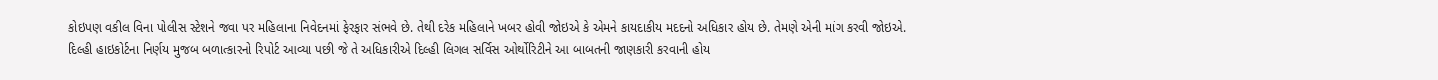કોઇપણ વકીલ વિના પોલીસ સ્ટેશને જવા પર મહિલાના નિવેદનમાં ફેરફાર સંભવે છે. તેથી દરેક મહિલાને ખબર હોવી જોઇએ કે એમને કાયદાકીય મદદનો અધિકાર હોય છે. તેમણે એની માંગ કરવી જોઇએ. દિલ્હી હાઇકોર્ટના નિર્ણય મુજબ બળાત્કારનો રિપોર્ટ આવ્યા પછી જે તે અધિકારીએ દિલ્હી લિગલ સર્વિસ ઓર્થોરિટીને આ બાબતની જાણકારી કરવાની હોય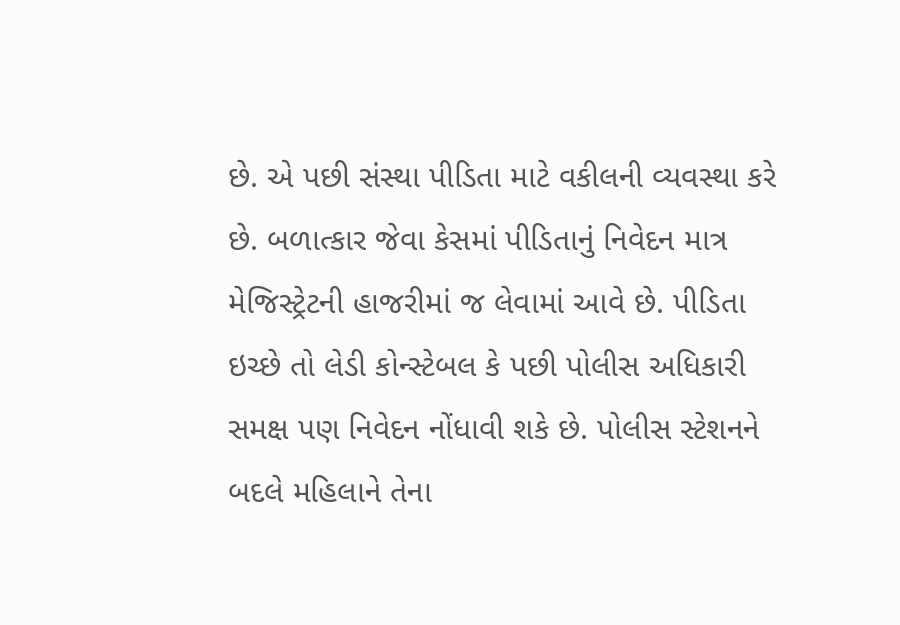છે. એ પછી સંસ્થા પીડિતા માટે વકીલની વ્યવસ્થા કરે છે. બળાત્કાર જેવા કેસમાં પીડિતાનું નિવેદન માત્ર મેજિસ્ટ્રેટની હાજરીમાં જ લેવામાં આવે છે. પીડિતા ઇચ્છે તો લેડી કોન્સ્ટેબલ કે પછી પોલીસ અધિકારી સમક્ષ પણ નિવેદન નોંધાવી શકે છે. પોલીસ સ્ટેશનને બદલે મહિલાને તેના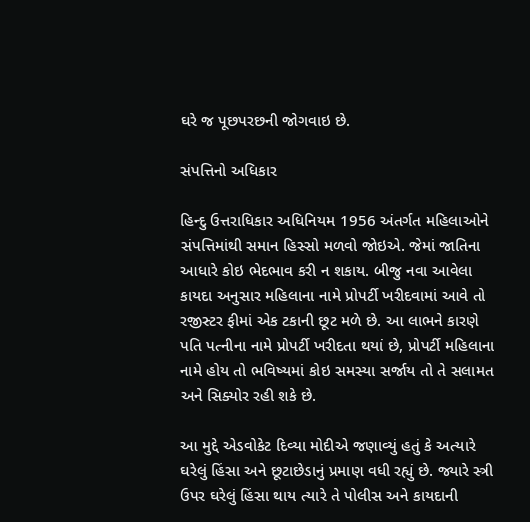ઘરે જ પૂછપરછની જોગવાઇ છે.

સંપત્તિનો અધિકાર

હિન્દુ ઉત્તરાધિકાર અધિનિયમ 1956 અંતર્ગત મહિલાઓને સંપત્તિમાંથી સમાન હિસ્સો મળવો જોઇએ. જેમાં જાતિના આધારે કોઇ ભેદભાવ કરી ન શકાય. બીજુ નવા આવેલા કાયદા અનુસાર મહિલાના નામે પ્રોપર્ટી ખરીદવામાં આવે તો રજીસ્ટર ફીમાં એક ટકાની છૂટ મળે છે. આ લાભને કારણે પતિ પત્નીના નામે પ્રોપર્ટી ખરીદતા થયાં છે, પ્રોપર્ટી મહિલાના નામે હોય તો ભવિષ્યમાં કોઇ સમસ્યા સર્જાય તો તે સલામત અને સિક્યોર રહી શકે છે.

આ મુદ્દે એડવોકેટ દિવ્યા મોદીએ જણાવ્યું હતું કે અત્યારે ઘરેલું હિંસા અને છૂટાછેડાનું પ્રમાણ વધી રહ્યું છે. જ્યારે સ્ત્રી ઉપર ઘરેલું હિંસા થાય ત્યારે તે પોલીસ અને કાયદાની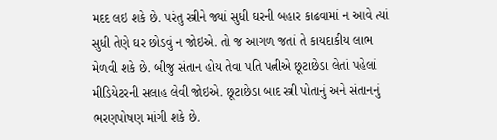મદદ લઇ શકે છે. પરંતુ સ્ત્રીને જ્યાં સુધી ઘરની બહાર કાઢવામાં ન આવે ત્યાં સુધી તેણે ઘર છોડવું ન જોઇએ. તો જ આગળ જતાં તે કાયદાકીય લાભ મેળવી શકે છે. બીજુ સંતાન હોય તેવા પતિ પત્નીએ છૂટાછેડા લેતાં પહેલાં મીડિયેટરની સલાહ લેવી જોઇએ. છૂટાછેડા બાદ સ્ત્રી પોતાનું અને સંતાનનું ભરણપોષણ માંગી શકે છે.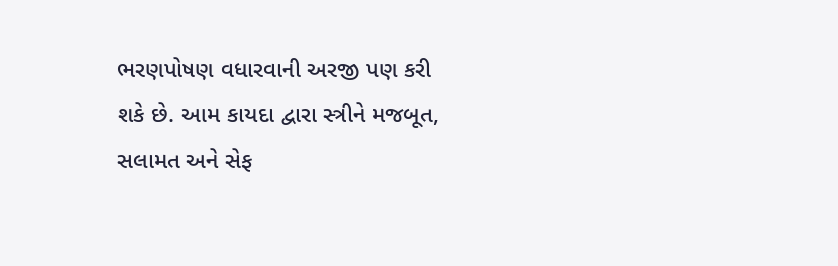ભરણપોષણ વધારવાની અરજી પણ કરી શકે છે. આમ કાયદા દ્વારા સ્ત્રીને મજબૂત, સલામત અને સેફ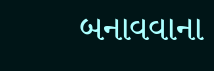બનાવવાના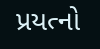પ્રયત્નો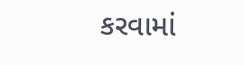કરવામાં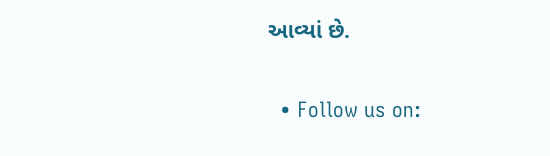આવ્યાં છે.

  • Follow us on: